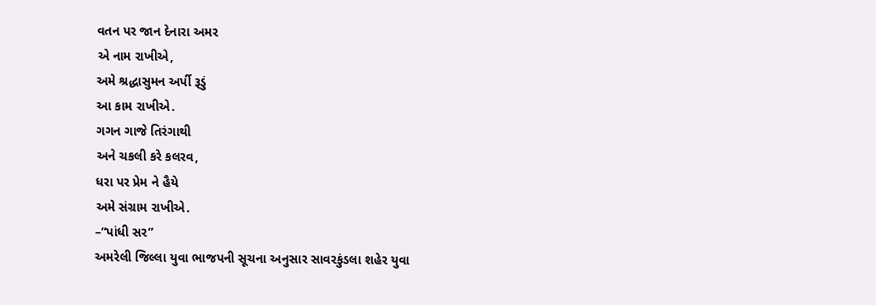વતન પર જાન દેનારા અમર
એ નામ રાખીએ,
અમે શ્રદ્ધાસુમન અર્પી રૂડું
આ કામ રાખીએ.
ગગન ગાજે તિરંગાથી
અને ચકલી કરે કલરવ,
ધરા પર પ્રેમ ને હૈયે
અમે સંગ્રામ રાખીએ.
–“પાંધી સર”
અમરેલી જિલ્લા યુવા ભાજપની સૂચના અનુસાર સાવરકુંડલા શહેર યુવા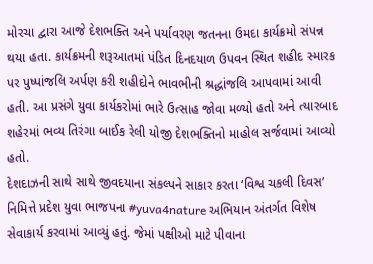મોરચા દ્વારા આજે દેશભક્તિ અને પર્યાવરણ જતનના ઉમદા કાર્યક્રમો સંપન્ન થયા હતા. કાર્યક્રમની શરૂઆતમાં પંડિત દિનદયાળ ઉપવન સ્થિત શહીદ સ્મારક પર પુષ્પાંજલિ અર્પણ કરી શહીદોને ભાવભીની શ્રદ્ધાંજલિ આપવામાં આવી હતી. આ પ્રસંગે યુવા કાર્યકરોમાં ભારે ઉત્સાહ જોવા મળ્યો હતો અને ત્યારબાદ શહેરમાં ભવ્ય તિરંગા બાઈક રેલી યોજી દેશભક્તિનો માહોલ સર્જવામાં આવ્યો હતો.
દેશદાઝની સાથે સાથે જીવદયાના સંકલ્પને સાકાર કરતા ‘વિશ્વ ચકલી દિવસ’ નિમિત્તે પ્રદેશ યુવા ભાજપના #yuva4nature અભિયાન અંતર્ગત વિશેષ સેવાકાર્ય કરવામાં આવ્યું હતું. જેમાં પક્ષીઓ માટે પીવાના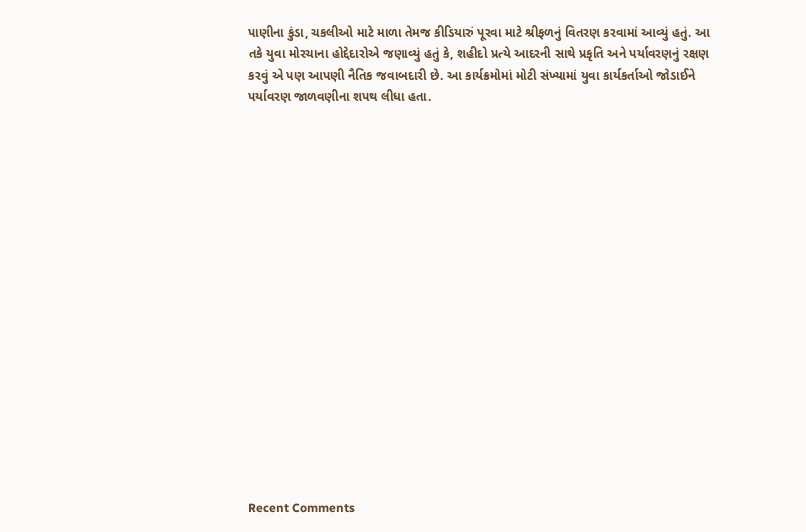પાણીના કુંડા, ચકલીઓ માટે માળા તેમજ કીડિયારું પૂરવા માટે શ્રીફળનું વિતરણ કરવામાં આવ્યું હતું. આ તકે યુવા મોરચાના હોદ્દેદારોએ જણાવ્યું હતું કે, શહીદો પ્રત્યે આદરની સાથે પ્રકૃતિ અને પર્યાવરણનું રક્ષણ કરવું એ પણ આપણી નૈતિક જવાબદારી છે. આ કાર્યક્રમોમાં મોટી સંખ્યામાં યુવા કાર્યકર્તાઓ જોડાઈને પર્યાવરણ જાળવણીના શપથ લીધા હતા.


















Recent Comments